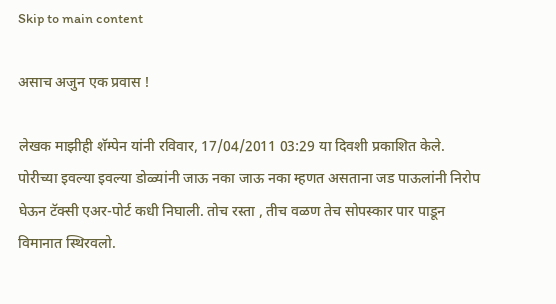Skip to main content

असाच अजुन एक प्रवास !

लेखक माझीही शॅम्पेन यांनी रविवार, 17/04/2011 03:29 या दिवशी प्रकाशित केले.
पोरीच्या इवल्या इवल्या डोळ्यांनी जाऊ नका जाऊ नका म्हणत असताना जड पाऊलांनी निरोप घेऊन टॅक्सी एअर-पोर्ट कधी निघाली. तोच रस्ता , तीच वळण तेच सोपस्कार पार पाडून विमानात स्थिरवलो.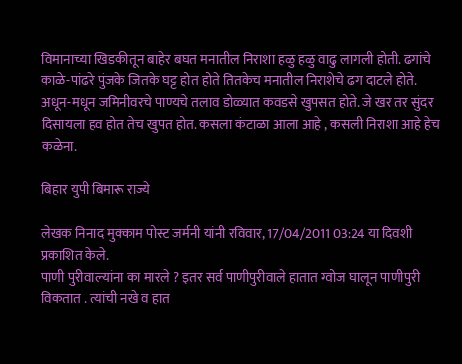विमानाच्या खिडकीतून बाहेर बघत मनातील निराशा हळु हळु वाढु लागली होती. ढगांचे काळे-पांढरे पुंजके जितके घट्ट होत होते तितकेच मनातील निराशेचे ढग दाटले होते. अधून-मधून जमिनीवरचे पाण्यचे तलाव डोळ्यात कवडसे खुपसत होते. जे खर तर सुंदर दिसायला हव होत तेच खुपत होत. कसला कंटाळा आला आहे , कसली निराशा आहे हेच कळेना.

बिहार युपी बिमारू राज्ये

लेखक निनाद मुक्काम पोस्ट जर्मनी यांनी रविवार, 17/04/2011 03:24 या दिवशी प्रकाशित केले.
पाणी पुरीवाल्यांना का मारले ? इतर सर्व पाणीपुरीवाले हातात ग्वोज घालून पाणीपुरी विकतात . त्यांची नखे व हात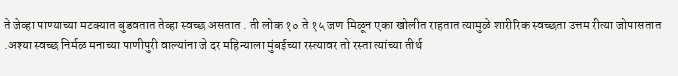ते जेव्हा पाण्याच्या मटक्यात बुडवतात तेव्हा स्वच्छ असतात . ती लोक १० ते १५ जण मिळून एका खोलीत राहतात त्यामुळे शारीरिक स्वच्छता उत्तम रीत्या जोपासतात .अश्या स्वच्छ निर्मळ मनाच्या पाणीपुरी वाल्यांना जे दर महिन्याला मुंबईच्या रस्त्यावर तो रस्ता त्यांच्या तीर्थ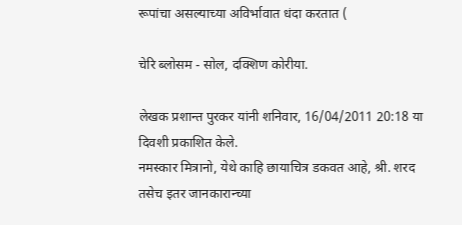रूपांचा असल्याच्या अविर्भावात धंदा करतात (

चेरि ब्लोसम - सोल, दक्शिण कोरीया.

लेखक प्रशान्त पुरकर यांनी शनिवार, 16/04/2011 20:18 या दिवशी प्रकाशित केले.
नमस्कार मित्रानो, येथे काहि छायाचित्र डकवत आहे, श्री. शरद तसेच इतर जानकारान्च्या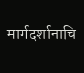मार्गदर्शानाचि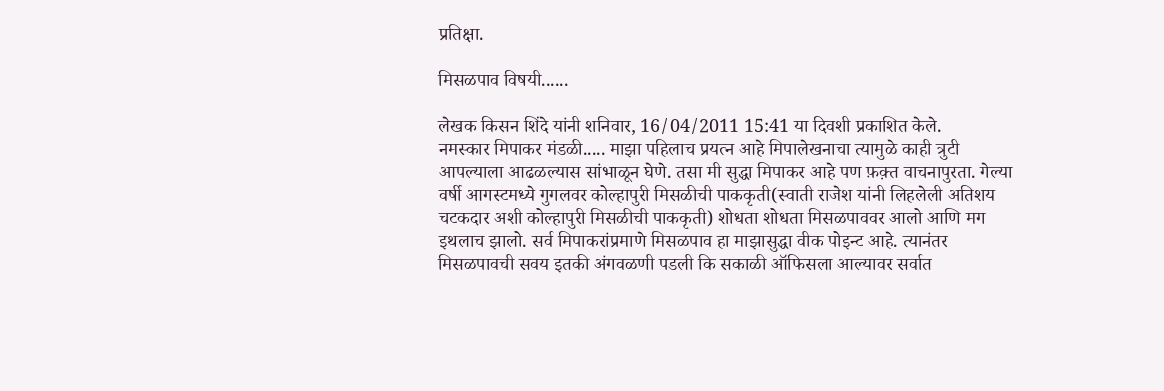प्रतिक्षा.

मिसळपाव विषयी......

लेखक किसन शिंदे यांनी शनिवार, 16/04/2011 15:41 या दिवशी प्रकाशित केले.
नमस्कार मिपाकर मंडळी..... माझा पहिलाच प्रयत्न आहे मिपालेखनाचा त्यामुळे काही त्रुटी आपल्याला आढळल्यास सांभाळून घेणे. तसा मी सुद्धा मिपाकर आहे पण फ़क़्त वाचनापुरता. गेल्या वर्षी आगस्टमध्ये गुगलवर कोल्हापुरी मिसळीची पाककृती(स्वाती राजेश यांनी लिहलेली अतिशय चटकदार अशी कोल्हापुरी मिसळीची पाककृती) शोधता शोधता मिसळपाववर आलो आणि मग इथलाच झालो. सर्व मिपाकरांप्रमाणे मिसळपाव हा माझासुद्धा वीक पोइन्ट आहे. त्यानंतर मिसळपावची सवय इतकी अंगवळणी पडली कि सकाळी ऑफिसला आल्यावर सर्वात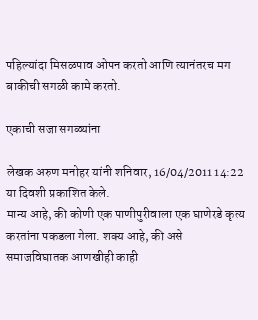पहिल्यांदा मिसळपाव ओपन करतो आणि त्यानंतरच मग बाकीची सगळी कामे करतो.

एकाची सजा सगळ्यांना

लेखक अरुण मनोहर यांनी शनिवार, 16/04/2011 14:22 या दिवशी प्रकाशित केले.
मान्य आहे, की कोणी एक पाणीपुरीवाला एक घाणेरडे कृत्य करतांना पकडला गेला. शक्य आहे, की असे समाजविघातक आणखीही काही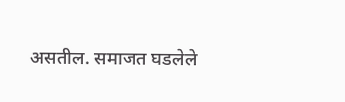असतील. समाजत घडलेले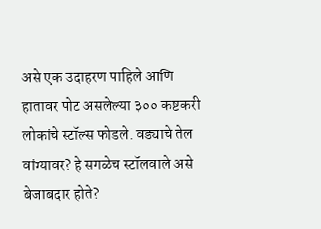असे एक उदाहरण पाहिले आणि हातावर पोट असलेल्या ३०० कष्टकरी लोकांचे स्टॉल्स फोडले. वड्याचे तेल वांग्यावर? हे सगळेच स्टॉलवाले असे बेजाबदार होते?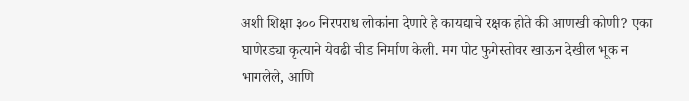अशी शिक्षा ३०० निरपराध लोकांना देणारे हे कायद्याचे रक्षक होते की आणखी कोणी? एका घाणेरड्या कृत्याने येवढी चीड निर्माण केली. मग पोट फुगेस्तोवर खाऊन देखील भूक न भागलेले, आणि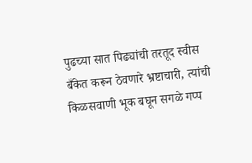पुढच्या सात पिढ्यांची तरतूद स्वीस बँकेत करून ठेवणारे भ्रष्टाचारी, त्यांची किळसवाणी भूक बघून सगळे गप्प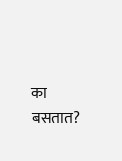का बसतात?